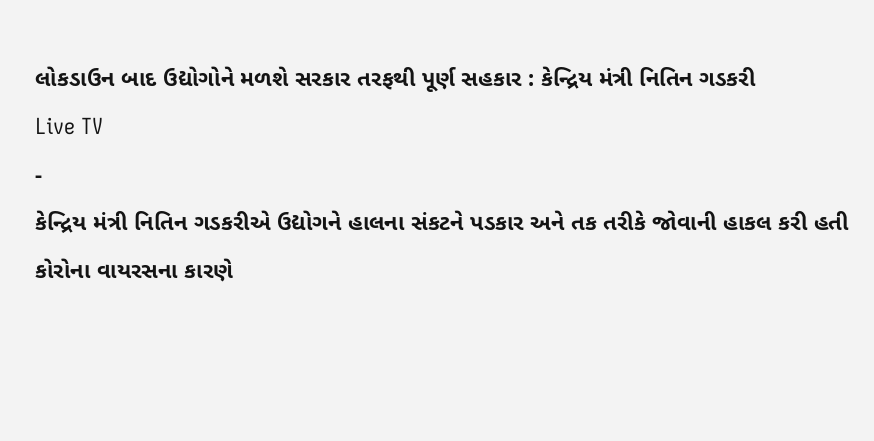લોકડાઉન બાદ ઉદ્યોગોને મળશે સરકાર તરફથી પૂર્ણ સહકાર : કેન્દ્રિય મંત્રી નિતિન ગડકરી
Live TV
-
કેન્દ્રિય મંત્રી નિતિન ગડકરીએ ઉદ્યોગને હાલના સંકટને પડકાર અને તક તરીકે જોવાની હાકલ કરી હતી
કોરોના વાયરસના કારણે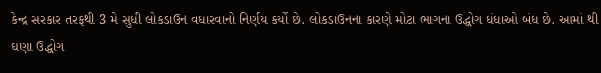કેન્દ્ર સરકાર તરફથી 3 મે સુધી લોકડાઉન વધારવાનો નિર્ણય કર્યો છે. લોકડાઉનના કારણે મોટા ભાગના ઉદ્ધોગ ધંધાઓ બંધ છે. આમાં થી ઘણા ઉદ્ધોગ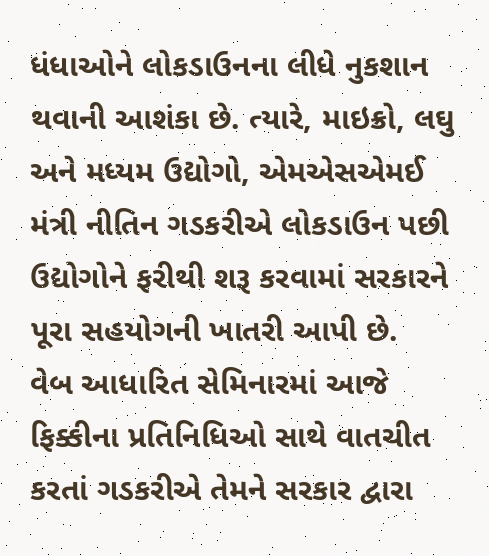ધંધાઓને લોકડાઉનના લીધે નુકશાન થવાની આશંકા છે. ત્યારે, માઇક્રો, લઘુ અને મધ્યમ ઉદ્યોગો, એમએસએમઈ મંત્રી નીતિન ગડકરીએ લોકડાઉન પછી ઉદ્યોગોને ફરીથી શરૂ કરવામાં સરકારને પૂરા સહયોગની ખાતરી આપી છે.
વેબ આધારિત સેમિનારમાં આજે ફિક્કીના પ્રતિનિધિઓ સાથે વાતચીત કરતાં ગડકરીએ તેમને સરકાર દ્વારા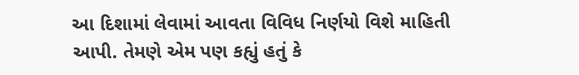આ દિશામાં લેવામાં આવતા વિવિધ નિર્ણયો વિશે માહિતી આપી. તેમણે એમ પણ કહ્યું હતું કે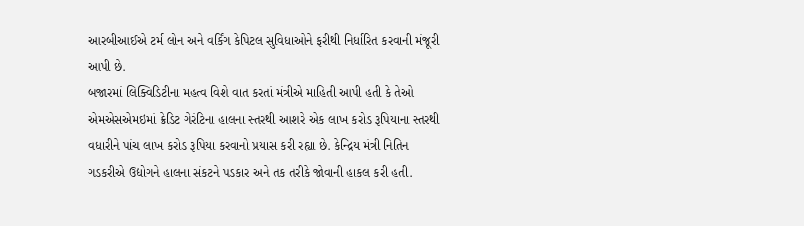આરબીઆઈએ ટર્મ લોન અને વર્કિંગ કેપિટલ સુવિધાઓને ફરીથી નિર્ધારિત કરવાની મંજૂરી આપી છે.
બજારમાં લિક્વિડિટીના મહત્વ વિશે વાત કરતાં મંત્રીએ માહિતી આપી હતી કે તેઓ એમએસએમઇમાં ક્રેડિટ ગેરંટિના હાલના સ્તરથી આશરે એક લાખ કરોડ રૂપિયાના સ્તરથી વધારીને પાંચ લાખ કરોડ રૂપિયા કરવાનો પ્રયાસ કરી રહ્યા છે. કેન્દ્રિય મંત્રી નિતિન ગડકરીએ ઉદ્યોગને હાલના સંકટને પડકાર અને તક તરીકે જોવાની હાકલ કરી હતી.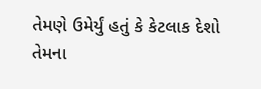તેમણે ઉમેર્યું હતું કે કેટલાક દેશો તેમના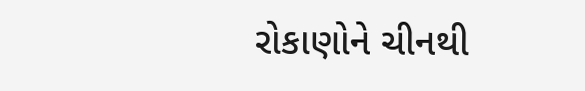રોકાણોને ચીનથી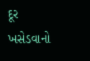દૂર ખસેડવાનો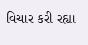વિચાર કરી રહ્યા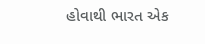હોવાથી ભારત એક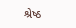શ્રેષ્ઠ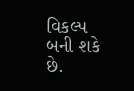વિકલ્પ બની શકે છે.